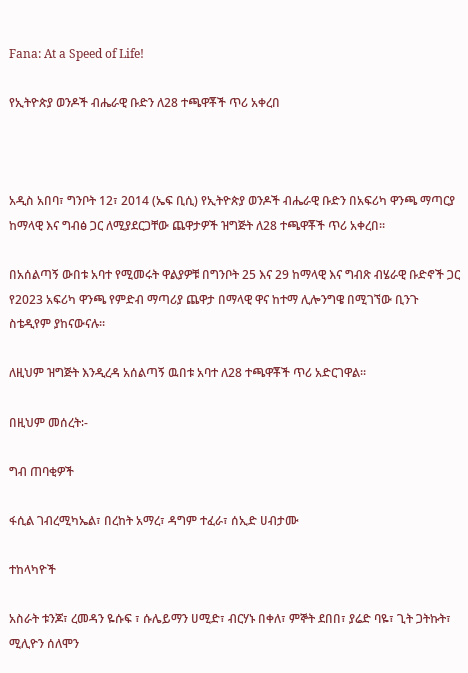Fana: At a Speed of Life!

የኢትዮጵያ ወንዶች ብሔራዊ ቡድን ለ28 ተጫዋቾች ጥሪ አቀረበ



አዲስ አበባ፣ ግንቦት 12፣ 2014 (ኤፍ ቢሲ) የኢትዮጵያ ወንዶች ብሔራዊ ቡድን በአፍሪካ ዋንጫ ማጣርያ ከማላዊ እና ግብፅ ጋር ለሚያደርጋቸው ጨዋታዎች ዝግጅት ለ28 ተጫዋቾች ጥሪ አቀረበ፡፡

በአሰልጣኝ ውበቱ አባተ የሚመሩት ዋልያዎቹ በግንቦት 25 እና 29 ከማላዊ እና ግብጽ ብሄራዊ ቡድኖች ጋር የ2023 አፍሪካ ዋንጫ የምድብ ማጣሪያ ጨዋታ በማላዊ ዋና ከተማ ሊሎንግዌ በሚገኘው ቢንጉ ስቴዲየም ያከናውናሉ፡፡

ለዚህም ዝግጅት እንዲረዳ አሰልጣኝ ዉበቱ አባተ ለ28 ተጫዋቾች ጥሪ አድርገዋል፡፡

በዚህም መሰረት∶-

ግብ ጠባቂዎች

ፋሲል ገብረሚካኤል፣ በረከት አማረ፣ ዳግም ተፈራ፣ ሰኢድ ሀብታሙ

ተከላካዮች

አስራት ቱንጆ፣ ረመዳን ዬሱፍ ፣ ሱሌይማን ሀሚድ፣ ብርሃኑ በቀለ፣ ምኞት ደበበ፣ ያሬድ ባዬ፣ ጊት ጋትኩት፣ ሚሊዮን ሰለሞን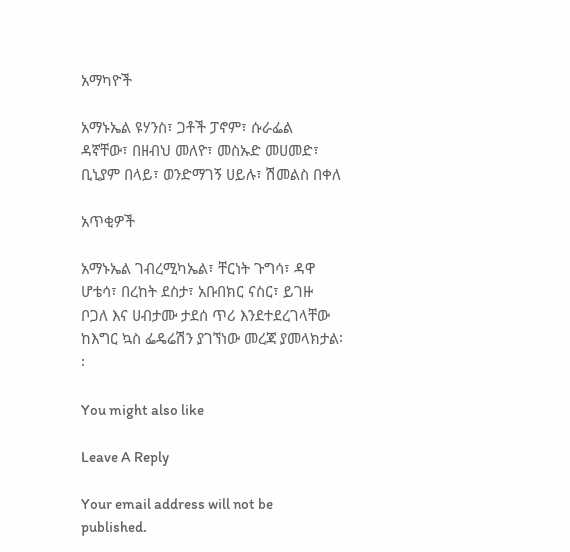አማካዮች

አማኑኤል ዩሃንስ፣ ጋቶች ፓኖም፣ ሱራፌል ዳኛቸው፣ በዘብህ መለዮ፣ መስኡድ መሀመድ፣ ቢኒያም በላይ፣ ወንድማገኝ ሀይሉ፣ ሽመልስ በቀለ

አጥቂዎች

አማኑኤል ገብረሚካኤል፣ ቸርነት ጉግሳ፣ ዳዋ ሆቴሳ፣ በረከት ደስታ፣ አቡበክር ናስር፣ ይገዙ ቦጋለ እና ሀብታሙ ታደሰ ጥሪ እንደተደረገላቸው ከእግር ኳስ ፌዴሬሽን ያገኘነው መረጃ ያመላክታል፡፡

You might also like

Leave A Reply

Your email address will not be published.